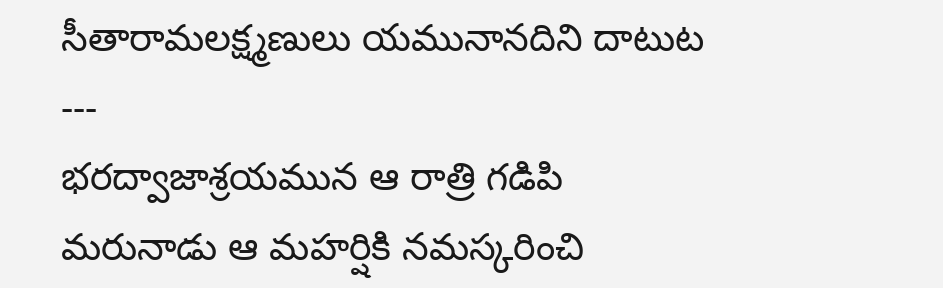సీతారామలక్ష్మణులు యమునానదిని దాటుట
---
భరద్వాజాశ్రయమున ఆ రాత్రి గడిపి
మరునాడు ఆ మహర్షికి నమస్కరించి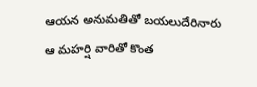ఆయన అనుమతితో బయలుదేరినారు
ఆ మహర్షి వారితో కొంత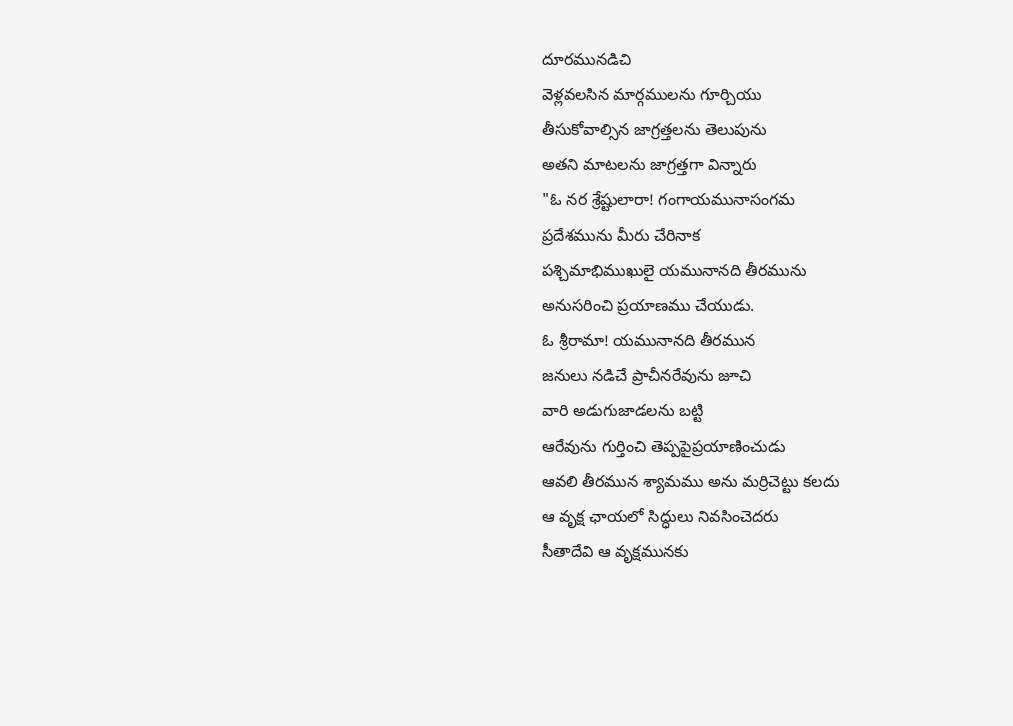దూరమునడిచి
వెళ్లవలసిన మార్గములను గూర్చియు
తీసుకోవాల్సిన జాగ్రత్తలను తెలుపును
అతని మాటలను జాగ్రత్తగా విన్నారు
"ఓ నర శ్రేష్టులారా! గంగాయమునాసంగమ
ప్రదేశమును మీరు చేరినాక
పశ్చిమాభిముఖులై యమునానది తీరమును
అనుసరించి ప్రయాణము చేయుడు.
ఓ శ్రీరామా! యమునానది తీరమున
జనులు నడిచే ప్రాచీనరేవును జూచి
వారి అడుగుజాడలను బట్టి
ఆరేవును గుర్తించి తెప్పపైప్రయాణించుడు
ఆవలి తీరమున శ్యామము అను మర్రిచెట్టు కలదు
ఆ వృక్ష ఛాయలో సిద్ధులు నివసించెదరు
సీతాదేవి ఆ వృక్షమునకు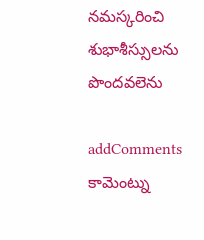నమస్కరించి
శుభాశీస్సులను పొందవలెను

addComments
కామెంట్ను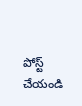పోస్ట్ చేయండి